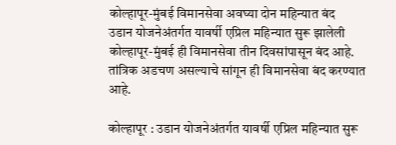कोल्हापूर-मुंबई विमानसेवा अवघ्या दोन महिन्यात बंद
उडान योजनेअंतर्गत यावर्षी एप्रिल महिन्यात सुरू झालेली कोल्हापूर-मुंबई ही विमानसेवा तीन दिवसांपासून बंद आहे. तांत्रिक अडचण असल्याचे सांगून ही विमानसेवा बंद करण्यात आहे.

कोल्हापूर : उडान योजनेअंतर्गत यावर्षी एप्रिल महिन्यात सुरू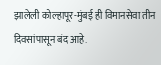झालेली कोल्हापूर-मुंबई ही विमानसेवा तीन दिवसांपासून बंद आहे.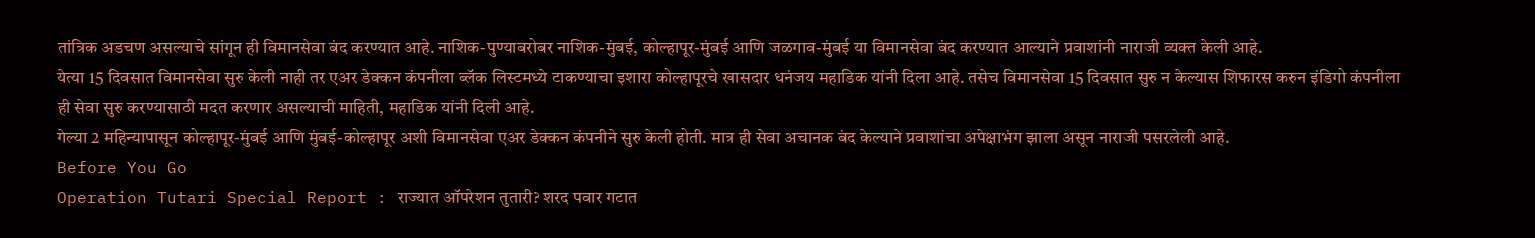तांत्रिक अडचण असल्याचे सांगून ही विमानसेवा बंद करण्यात आहे. नाशिक-पुण्याबरोबर नाशिक-मुंबई, कोल्हापूर-मुंबई आणि जळगाव-मुंबई या विमानसेवा बंद करण्यात आल्याने प्रवाशांनी नाराजी व्यक्त केली आहे.
येत्या 15 दिवसात विमानसेवा सुरु केली नाही तर एअर डेक्कन कंपनीला ब्लॅक लिस्टमध्ये टाकण्याचा इशारा कोल्हापूरचे खासदार धनंजय महाडिक यांनी दिला आहे. तसेच विमानसेवा 15 दिवसात सुरु न केल्यास शिफारस करुन इंडिगो कंपनीला ही सेवा सुरु करण्यासाठी मदत करणार असल्याची माहिती, महाडिक यांनी दिली आहे.
गेल्या 2 महिन्यापासून कोल्हापूर-मुंबई आणि मुंबई-कोल्हापूर अशी विमानसेवा एअर डेक्कन कंपनीने सुरु केली होती. मात्र ही सेवा अचानक बंद केल्याने प्रवाशांचा अपेक्षाभंग झाला असून नाराजी पसरलेली आहे.
Before You Go
Operation Tutari Special Report : राज्यात ऑपरेशन तुतारी? शरद पवार गटात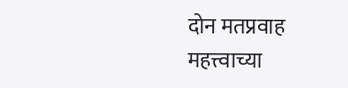दोन मतप्रवाह
महत्त्वाच्या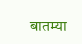बातम्या